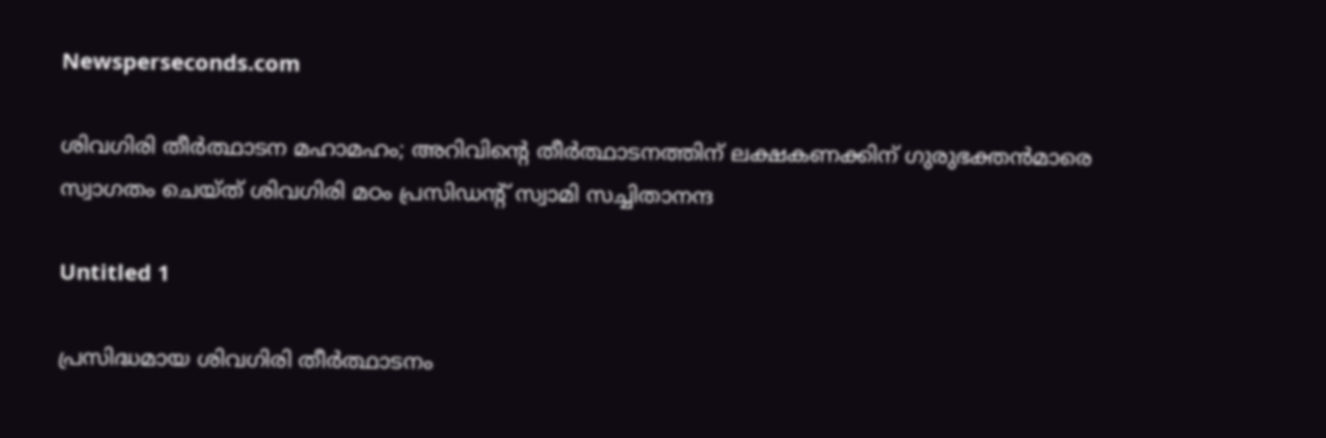Newsperseconds.com

ശിവഗിരി തീര്‍ത്ഥാടന മഹാമഹം; അറിവിന്റെ തീര്‍ത്ഥാടനത്തിന് ലക്ഷകണക്കിന് ഗുരുഭക്തന്‍മാരെ സ്വാഗതം ചെയ്ത് ശിവഗിരി മഠം പ്രസിഡന്റ് സ്വാമി സച്ചിതാനന്ദ

Untitled 1

പ്രസിദ്ധമായ ശിവഗിരി തീര്‍ത്ഥാടനം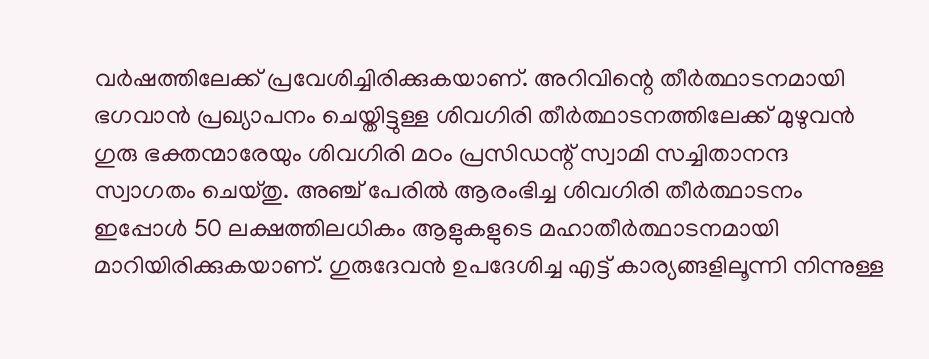വര്‍ഷത്തിലേക്ക് പ്രവേശിച്ചിരിക്കുകയാണ്. അറിവിന്റെ തീര്‍ത്ഥാടനമായി ഭഗവാന്‍ പ്രഖ്യാപനം ചെയ്തിട്ടുള്ള ശിവഗിരി തീര്‍ത്ഥാടനത്തിലേക്ക് മുഴുവന്‍ ഗുരു ഭക്തന്മാരേയും ശിവഗിരി മഠം പ്രസിഡന്റ് സ്വാമി സച്ചിതാനന്ദ സ്വാഗതം ചെയ്തു. അഞ്ച് പേരില്‍ ആരംഭിച്ച ശിവഗിരി തീര്‍ത്ഥാടനം ഇപ്പോള്‍ 50 ലക്ഷത്തിലധികം ആളുകളുടെ മഹാതീര്‍ത്ഥാടനമായി മാറിയിരിക്കുകയാണ്. ഗുരുദേവന്‍ ഉപദേശിച്ച എട്ട് കാര്യങ്ങളിലൂന്നി നിന്നുള്ള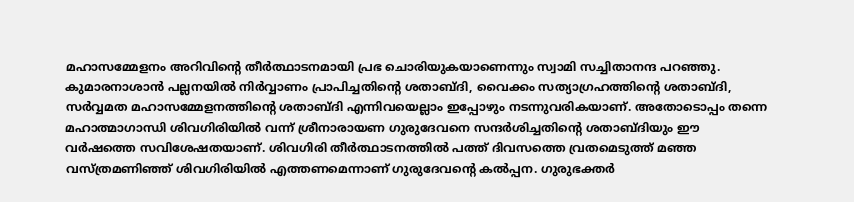മഹാസമ്മേളനം അറിവിന്റെ തീര്‍ത്ഥാടനമായി പ്രഭ ചൊരിയുകയാണെന്നും സ്വാമി സച്ചിതാനന്ദ പറഞ്ഞു. കുമാരനാശാന്‍ പല്ലനയില്‍ നിര്‍വ്വാണം പ്രാപിച്ചതിന്റെ ശതാബ്ദി, വൈക്കം സത്യാഗ്രഹത്തിന്റെ ശതാബ്ദി, സര്‍വ്വമത മഹാസമ്മേളനത്തിന്റെ ശതാബ്ദി എന്നിവയെല്ലാം ഇപ്പോഴും നടന്നുവരികയാണ്. അതോടൊപ്പം തന്നെ മഹാത്മാഗാന്ധി ശിവഗിരിയില്‍ വന്ന് ശ്രീനാരായണ ഗുരുദേവനെ സന്ദര്‍ശിച്ചതിന്റെ ശതാബ്ദിയും ഈ വര്‍ഷത്തെ സവിശേഷതയാണ്. ശിവഗിരി തീര്‍ത്ഥാടനത്തില്‍ പത്ത് ദിവസത്തെ വ്രതമെടുത്ത് മഞ്ഞ വസ്ത്രമണിഞ്ഞ് ശിവഗിരിയില്‍ എത്തണമെന്നാണ് ഗുരുദേവന്റെ കല്‍പ്പന. ഗുരുഭക്തര്‍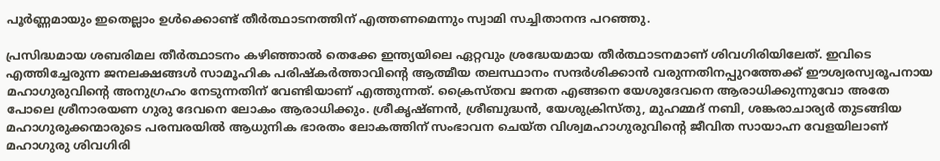പൂര്‍ണ്ണമായും ഇതെല്ലാം ഉള്‍ക്കൊണ്ട് തീര്‍ത്ഥാടനത്തിന് എത്തണമെന്നും സ്വാമി സച്ചിതാനന്ദ പറഞ്ഞു.

പ്രസിദ്ധമായ ശബരിമല തീര്‍ത്ഥാടനം കഴിഞ്ഞാല്‍ തെക്കേ ഇന്ത്യയിലെ ഏറ്റവും ശ്രദ്ധേയമായ തീര്‍ത്ഥാടനമാണ് ശിവഗിരിയിലേത്. ഇവിടെ എത്തിച്ചേരുന്ന ജനലക്ഷങ്ങള്‍ സാമൂഹിക പരിഷ്‌കര്‍ത്താവിന്റെ ആത്മീയ തലസ്ഥാനം സന്ദര്‍ശിക്കാന്‍ വരുന്നതിനപ്പുറത്തേക്ക് ഈശ്വരസ്വരൂപനായ മഹാഗുരുവിന്റെ അനുഗ്രഹം നേടുന്നതിന് വേണ്ടിയാണ് എത്തുന്നത്. ക്രൈസ്തവ ജനത എങ്ങനെ യേശുദേവനെ ആരാധിക്കുന്നുവോ അതേ പോലെ ശ്രീനാരയണ ഗുരു ദേവനെ ലോകം ആരാധിക്കും. ശ്രീകൃഷ്ണന്‍, ശ്രീബുദ്ധന്‍, യേശുക്രിസ്തു, മുഹമ്മദ് നബി, ശങ്കരാചാര്യര്‍ തുടങ്ങിയ മഹാഗുരുക്കന്മാരുടെ പരമ്പരയില്‍ ആധുനിക ഭാരതം ലോകത്തിന് സംഭാവന ചെയ്ത വിശ്വമഹാഗുരുവിന്റെ ജീവിത സായാഹ്ന വേളയിലാണ് മഹാഗുരു ശിവഗിരി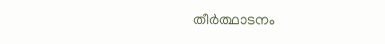തീര്‍ത്ഥാടനം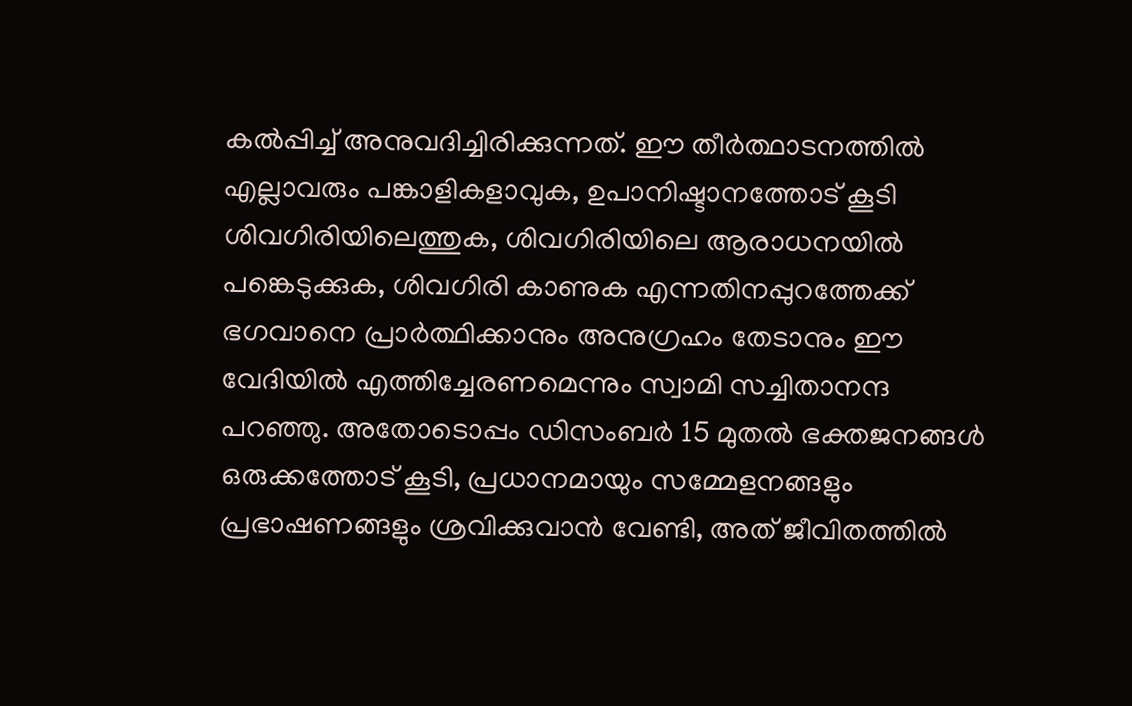കല്‍പ്പിച്ച് അനുവദിച്ചിരിക്കുന്നത്. ഈ തീര്‍ത്ഥാടനത്തില്‍ എല്ലാവരും പങ്കാളികളാവുക, ഉപാനിഷ്ടാനത്തോട് കൂടി ശിവഗിരിയിലെത്തുക, ശിവഗിരിയിലെ ആരാധനയില്‍ പങ്കെടുക്കുക, ശിവഗിരി കാണുക എന്നതിനപ്പുറത്തേക്ക് ഭഗവാനെ പ്രാര്‍ത്ഥിക്കാനും അനുഗ്രഹം തേടാനും ഈ വേദിയില്‍ എത്തിച്ചേരണമെന്നും സ്വാമി സച്ചിതാനന്ദ പറഞ്ഞു. അതോടൊപ്പം ഡിസംബര്‍ 15 മുതല്‍ ഭക്തജനങ്ങള്‍ ഒരുക്കത്തോട് കൂടി, പ്രധാനമായും സമ്മേളനങ്ങളും പ്രഭാഷണങ്ങളും ശ്രവിക്കുവാന്‍ വേണ്ടി, അത് ജീവിതത്തില്‍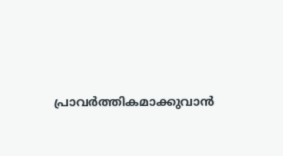പ്രാവര്‍ത്തികമാക്കുവാന്‍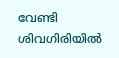വേണ്ടി ശിവഗിരിയില്‍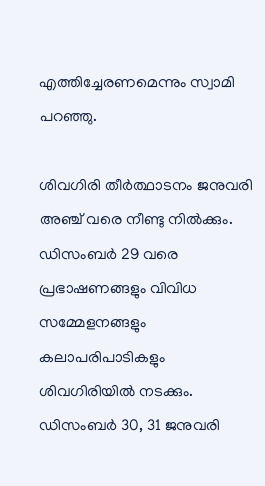എത്തിച്ചേരണമെന്നും സ്വാമി പറഞ്ഞു.

ശിവഗിരി തീര്‍ത്ഥാടനം ജനുവരി അഞ്ച് വരെ നീണ്ടു നില്‍ക്കും. ഡിസംബര്‍ 29 വരെ പ്രഭാഷണങ്ങളും വിവിധ സമ്മേളനങ്ങളും കലാപരിപാടികളും ശിവഗിരിയില്‍ നടക്കും. ഡിസംബര്‍ 30, 31 ജനുവരി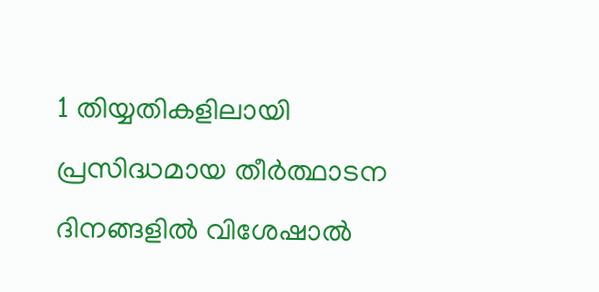1 തിയ്യതികളിലായി പ്രസിദ്ധമായ തീര്‍ത്ഥാടന ദിനങ്ങളില്‍ വിശേഷാല്‍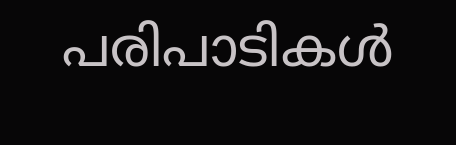പരിപാടികള്‍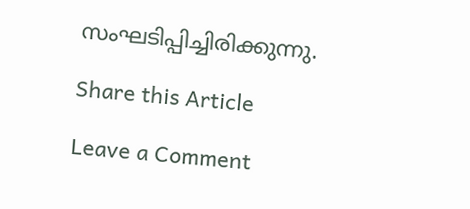സംഘടിപ്പിച്ചിരിക്കുന്നു.

Share this Article

Leave a Comment